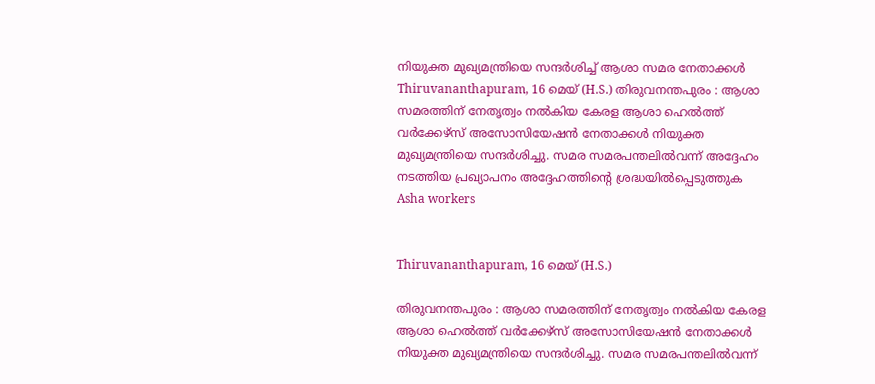നിയുക്ത മുഖ്യമന്ത്രിയെ സന്ദർശിച്ച് ആശാ സമര നേതാക്കൾ
Thiruvananthapuram, 16 മെയ് (H.S.) തിരുവനന്തപുരം : ആശാ സമരത്തിന് നേതൃത്വം നൽകിയ കേരള ആശാ ഹെൽത്ത് വർക്കേഴ്സ് അസോസിയേഷൻ നേതാക്കൾ നിയുക്ത മുഖ്യമന്ത്രിയെ സന്ദർശിച്ചു. സമര സമരപന്തലിൽവന്ന് അദ്ദേഹം നടത്തിയ പ്രഖ്യാപനം അദ്ദേഹത്തിന്റെ ശ്രദ്ധയിൽപ്പെടുത്തുക
Asha workers


Thiruvananthapuram, 16 മെയ് (H.S.)

തിരുവനന്തപുരം : ആശാ സമരത്തിന് നേതൃത്വം നൽകിയ കേരള ആശാ ഹെൽത്ത് വർക്കേഴ്സ് അസോസിയേഷൻ നേതാക്കൾ നിയുക്ത മുഖ്യമന്ത്രിയെ സന്ദർശിച്ചു. സമര സമരപന്തലിൽവന്ന്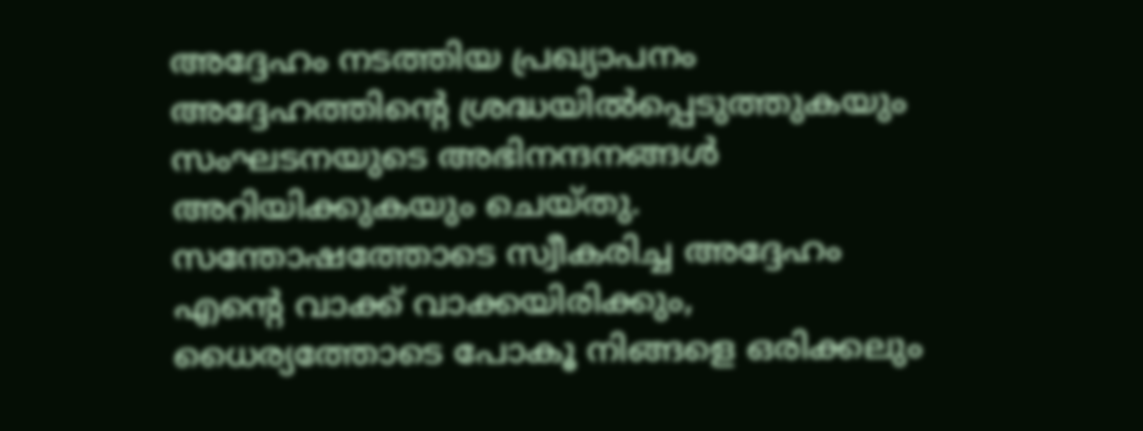അദ്ദേഹം നടത്തിയ പ്രഖ്യാപനം അദ്ദേഹത്തിന്റെ ശ്രദ്ധയിൽപ്പെടുത്തുകയും സംഘടനയുടെ അഭിനന്ദനങ്ങൾ അറിയിക്കുകയും ചെയ്തു. സന്തോഷത്തോടെ സ്വീകരിച്ച അദ്ദേഹം എൻ്റെ വാക്ക് വാക്കയിരിക്കും, ധൈര്യത്തോടെ പോകൂ നിങ്ങളെ ഒരിക്കലും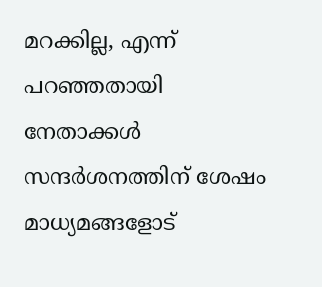മറക്കില്ല, എന്ന് പറഞ്ഞതായി നേതാക്കൾ സന്ദർശനത്തിന് ശേഷം മാധ്യമങ്ങളോട്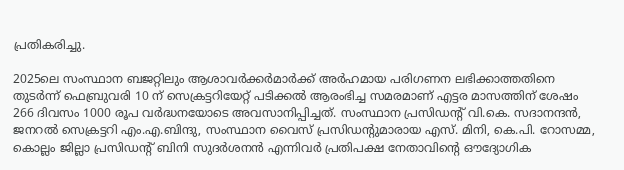പ്രതികരിച്ചു.

2025ലെ സംസ്ഥാന ബജറ്റിലും ആശാവർക്കർമാർക്ക് അർഹമായ പരിഗണന ലഭിക്കാത്തതിനെ തുടർന്ന് ഫെബ്രുവരി 10 ന് സെക്രട്ടറിയേറ്റ് പടിക്കൽ ആരംഭിച്ച സമരമാണ് എട്ടര മാസത്തിന് ശേഷം 266 ദിവസം 1000 രൂപ വർദ്ധനയോടെ അവസാനിപ്പിച്ചത്. സംസ്ഥാന പ്രസിഡന്റ് വി.കെ. സദാനന്ദൻ, ജനറൽ സെക്രട്ടറി എം.എ.ബിന്ദു, സംസ്ഥാന വൈസ് പ്രസിഡന്റുമാരായ എസ്. മിനി, കെ.പി. റോസമ്മ, കൊല്ലം ജില്ലാ പ്രസിഡന്റ് ബിനി സുദർശനൻ എന്നിവർ പ്രതിപക്ഷ നേതാവിൻ്റെ ഔദ്യോഗിക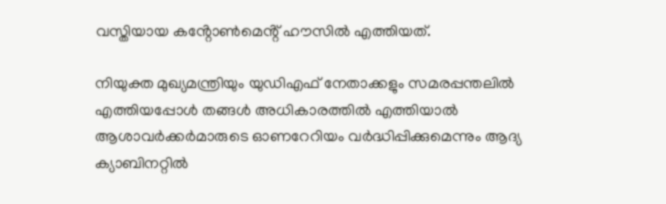വസ്തിയായ കൻ്റോൺമെൻ്റ് ഹൗസിൽ എത്തിയത്.

നിയുക്ത മുഖ്യമന്ത്രിയും യുഡിഎഫ് നേതാക്കളും സമരപ്പന്തലിൽ എത്തിയപ്പോൾ തങ്ങൾ അധികാരത്തിൽ എത്തിയാൽ ആശാവർക്കർമാരുടെ ഓണറേറിയം വർദ്ധിപ്പിക്കുമെന്നും ആദ്യ ക്യാബിനറ്റിൽ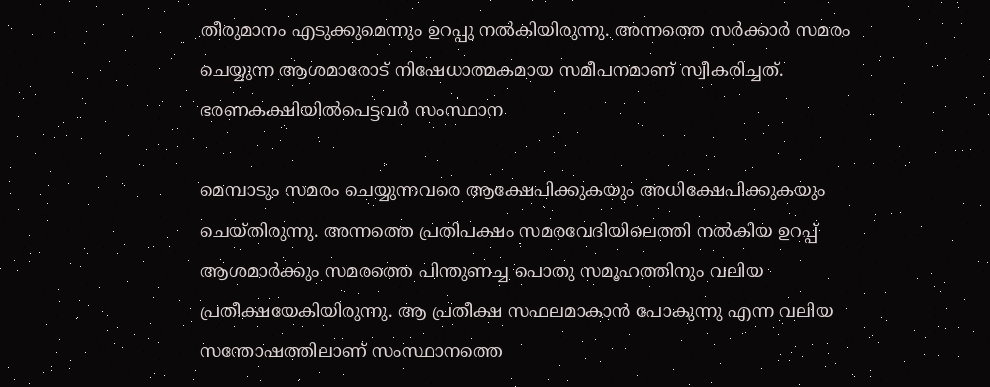തീരുമാനം എടുക്കുമെന്നും ഉറപ്പു നൽകിയിരുന്നു. അന്നത്തെ സർക്കാർ സമരം ചെയ്യുന്ന ആശമാരോട് നിഷേധാത്മകമായ സമീപനമാണ് സ്വീകരിച്ചത്. ഭരണകക്ഷിയിൽപെട്ടവർ സംസ്ഥാന

മെമ്പാടും സമരം ചെയ്യുന്നവരെ ആക്ഷേപിക്കുകയും അധിക്ഷേപിക്കുകയും ചെയ്തിരുന്നു. അന്നത്തെ പ്രതിപക്ഷം സമരവേദിയിലെത്തി നൽകിയ ഉറപ്പ് ആശമാർക്കും സമരത്തെ പിന്തുണച്ച പൊതു സമൂഹത്തിനും വലിയ പ്രതീക്ഷയേകിയിരുന്നു. ആ പ്രതീക്ഷ സഫലമാകാൻ പോകുന്നു എന്ന വലിയ സന്തോഷത്തിലാണ് സംസ്ഥാനത്തെ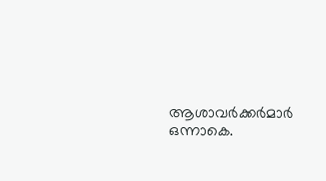ആശാവർക്കർമാർ ഒന്നാകെ.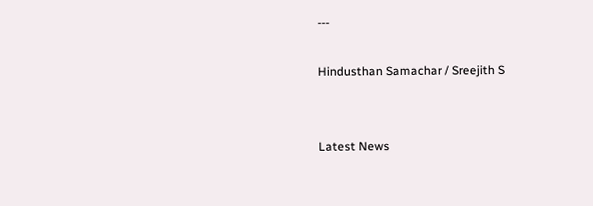---

Hindusthan Samachar / Sreejith S


Latest News